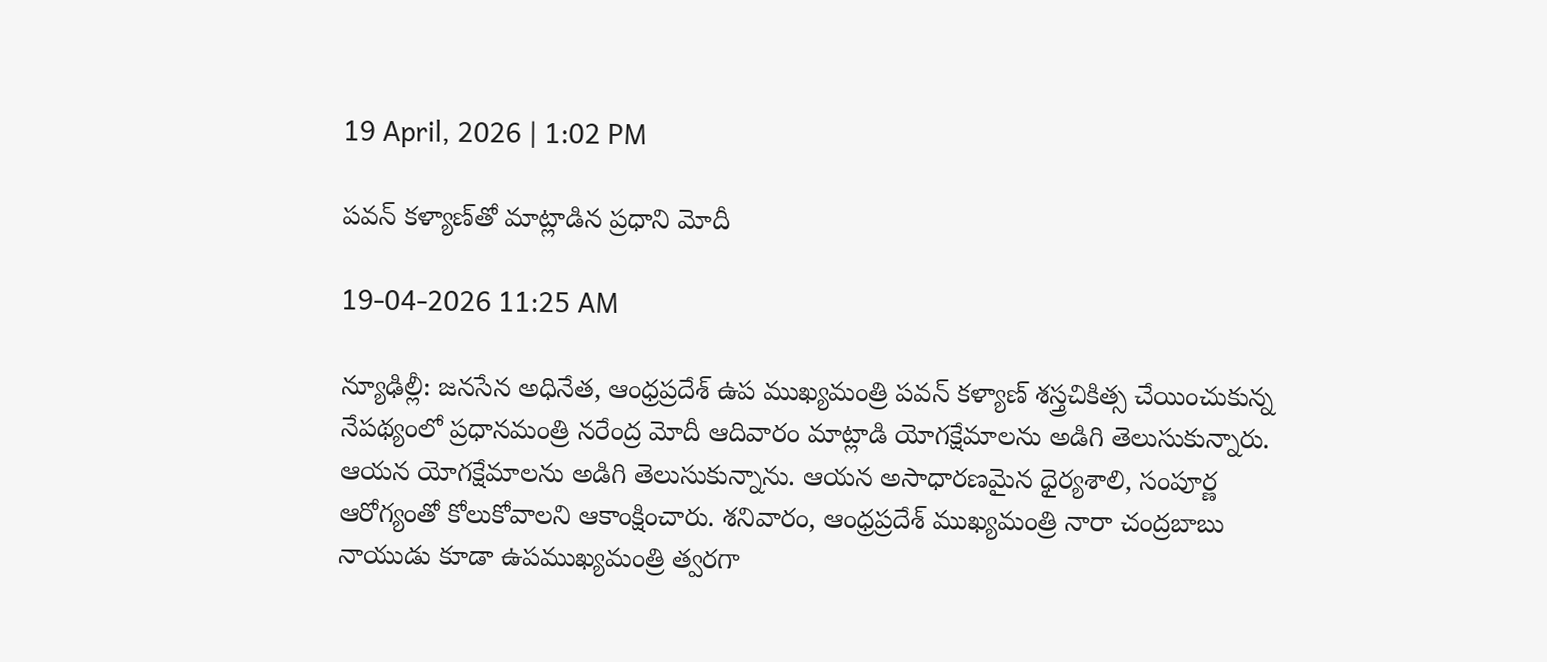19 April, 2026 | 1:02 PM

పవన్ కళ్యాణ్‌తో మాట్లాడిన ప్రధాని మోదీ

19-04-2026 11:25 AM

న్యూఢిల్లీ: జనసేన అధినేత, ఆంధ్రప్రదేశ్ ఉప ముఖ్యమంత్రి పవన్ కళ్యాణ్‌ శస్త్రచికిత్స చేయించుకున్న నేపథ్యంలో ప్రధానమంత్రి నరేంద్ర మోదీ ఆదివారం మాట్లాడి యోగక్షేమాలను అడిగి తెలుసుకున్నారు. ఆయన యోగక్షేమాలను అడిగి తెలుసుకున్నాను. ఆయన అసాధారణమైన ధైర్యశాలి, సంపూర్ణ ఆరోగ్యంతో కోలుకోవాలని ఆకాంక్షించారు. శనివారం, ఆంధ్రప్రదేశ్ ముఖ్యమంత్రి నారా చంద్రబాబు నాయుడు కూడా ఉపముఖ్యమంత్రి త్వరగా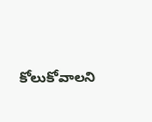కోలుకోవాలని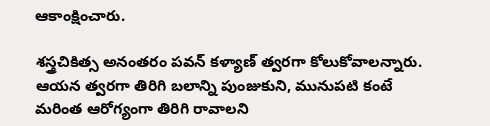ఆకాంక్షించారు.

శస్త్రచికిత్స అనంతరం పవన్ కళ్యాణ్ త్వరగా కోలుకోవాలన్నారు. ఆయన త్వరగా తిరిగి బలాన్ని పుంజుకుని, మునుపటి కంటే మరింత ఆరోగ్యంగా తిరిగి రావాలని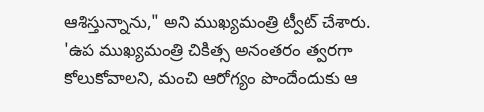ఆశిస్తున్నాను," అని ముఖ్యమంత్రి ట్వీట్ చేశారు. 'ఉప ముఖ్యమంత్రి చికిత్స అనంతరం త్వరగా కోలుకోవాలని, మంచి ఆరోగ్యం పొందేందుకు ఆ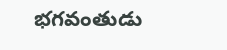భగవంతుడు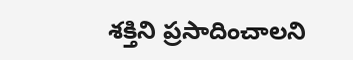శక్తిని ప్రసాదించాలని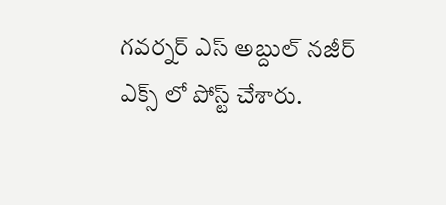గవర్నర్ ఎస్ అబ్దుల్ నజీర్ ఎక్స్ లో పోస్ట్ చేశారు.